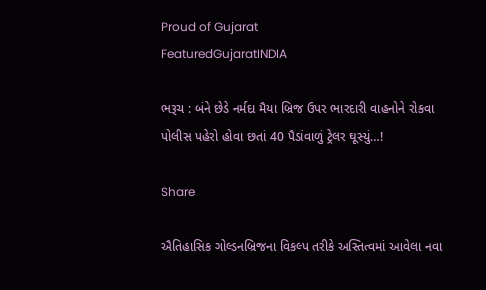Proud of Gujarat
FeaturedGujaratINDIA

ભરૂચ : બંને છેડે નર્મદા મૈયા બ્રિજ ઉપર ભારદારી વાહનોને રોકવા પોલીસ પહેરો હોવા છતાં 40 પૈડાંવાળું ટ્રેલર ઘૂસ્યું…!

Share

ઐતિહાસિક ગોલ્ડનબ્રિજના વિકલ્પ તરીકે અસ્તિત્વમાં આવેલા નવા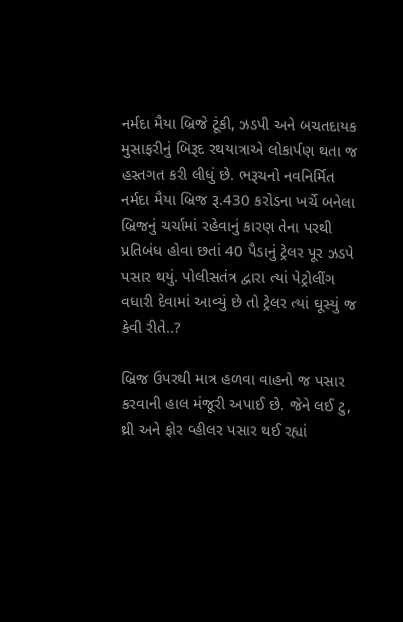નર્મદા મૈયા બ્રિજે ટૂંકી, ઝડપી અને બચતદાયક મુસાફરીનું બિરૂદ રથયાત્રાએ લોકાર્પણ થતા જ હસ્તગત કરી લીધું છે. ભરૂચનો નવનિર્મિત નર્મદા મૈયા બ્રિજ રૂ.430 કરોડના ખર્ચે બનેલા બ્રિજનું ચર્ચામાં રહેવાનું કારણ તેના પરથી પ્રતિબંધ હોવા છતાં 40 પૈડાનું ટ્રેલર પૂર ઝડપે પસાર થયું. પોલીસતંત્ર દ્વારા ત્યાં પેટ્રોલીંગ વધારી દેવામાં આવ્યું છે તો ટ્રેલર ત્યાં ઘૂસ્યું જ કેવી રીતે..?

બ્રિજ ઉપરથી માત્ર હળવા વાહનો જ પસાર કરવાની હાલ મંજૂરી અપાઈ છે. જેને લઈ ટુ, થ્રી અને ફોર વ્હીલર પસાર થઈ રહ્યાં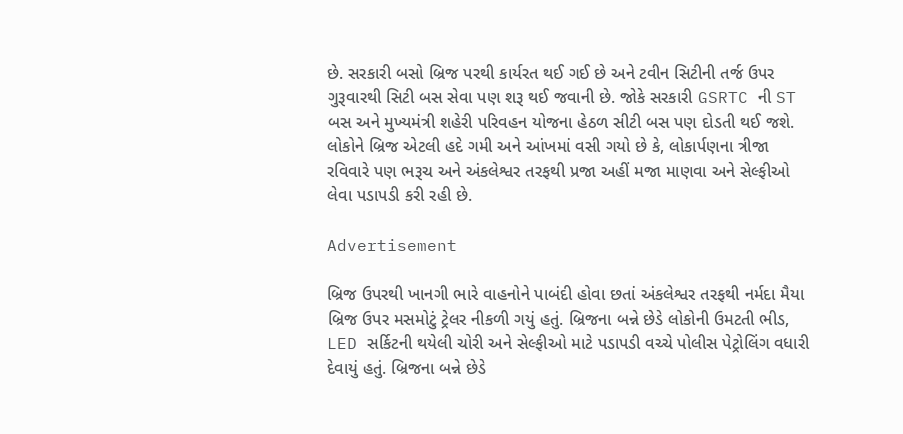છે. સરકારી બસો બ્રિજ પરથી કાર્યરત થઈ ગઈ છે અને ટવીન સિટીની તર્જ ઉપર ગુરૂવારથી સિટી બસ સેવા પણ શરૂ થઈ જવાની છે. જોકે સરકારી GSRTC ની ST બસ અને મુખ્યમંત્રી શહેરી પરિવહન યોજના હેઠળ સીટી બસ પણ દોડતી થઈ જશે. લોકોને બ્રિજ એટલી હદે ગમી અને આંખમાં વસી ગયો છે કે, લોકાર્પણના ત્રીજા રવિવારે પણ ભરૂચ અને અંકલેશ્વર તરફથી પ્રજા અહીં મજા માણવા અને સેલ્ફીઓ લેવા પડાપડી કરી રહી છે.

Advertisement

બ્રિજ ઉપરથી ખાનગી ભારે વાહનોને પાબંદી હોવા છતાં અંકલેશ્વર તરફથી નર્મદા મૈયા બ્રિજ ઉપર મસમોટું ટ્રેલર નીકળી ગયું હતું. બ્રિજના બન્ને છેડે લોકોની ઉમટતી ભીડ, LED સર્કિટની થયેલી ચોરી અને સેલ્ફીઓ માટે પડાપડી વચ્ચે પોલીસ પેટ્રોલિંગ વધારી દેવાયું હતું. બ્રિજના બન્ને છેડે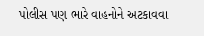પોલીસ પણ ભારે વાહનોને અટકાવવા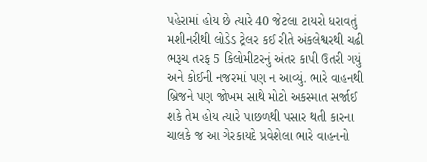પહેરામાં હોય છે ત્યારે 40 જેટલા ટાયરો ધરાવતું મશીનરીથી લોડેડ ટ્રેલર કઈ રીતે અંકલેશ્વરથી ચઢી ભરૂચ તરફ 5 કિલોમીટરનું અંતર કાપી ઉતરી ગયું અને કોઈની નજરમાં પણ ન આવ્યું. ભારે વાહનથી બ્રિજને પણ જોખમ સાથે મોટો અકસ્માત સર્જાઈ શકે તેમ હોય ત્યારે પાછળથી પસાર થતી કારના ચાલકે જ આ ગેરકાયદે પ્રવેશેલા ભારે વાહનનો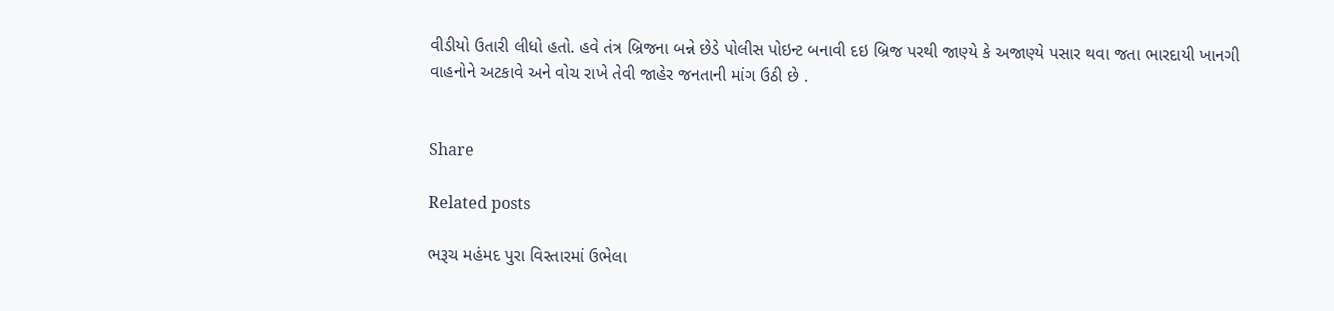વીડીયો ઉતારી લીધો હતો. હવે તંત્ર બ્રિજના બન્ને છેડે પોલીસ પોઇન્ટ બનાવી દઇ બ્રિજ પરથી જાણ્યે કે અજાણ્યે પસાર થવા જતા ભારદાયી ખાનગી વાહનોને અટકાવે અને વોચ રાખે તેવી જાહેર જનતાની માંગ ઉઠી છે .


Share

Related posts

ભરૂચ મહંમદ પુરા વિસ્તારમાં ઉભેલા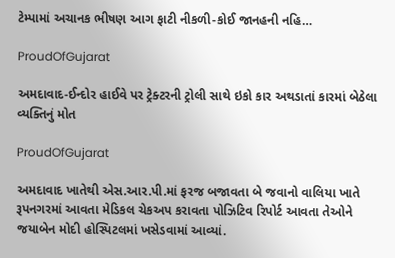ટેમ્પામાં અચાનક ભીષણ આગ ફાટી નીકળી-કોઈ જાનહની નહિ…

ProudOfGujarat

અમદાવાદ-ઈન્દોર હાઈવે પર ટ્રેક્ટરની ટ્રોલી સાથે ઇકો કાર અથડાતાં કારમાં બેઠેલા વ્યક્તિનું મોત

ProudOfGujarat

અમદાવાદ ખાતેથી એસ.આર.પી.માં ફરજ બજાવતા બે જવાનો વાલિયા ખાતે રૂપનગરમાં આવતા મેડિકલ ચેકઅપ કરાવતા પોઝિટિવ રિપોર્ટ આવતા તેઓને જયાબેન મોદી હોસ્પિટલમાં ખસેડવામાં આવ્યાં.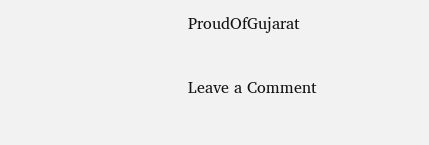ProudOfGujarat

Leave a Comment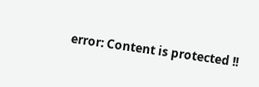error: Content is protected !!